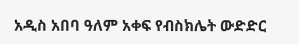አዲስ አበባ ዓለም አቀፍ የብስክሌት ውድድር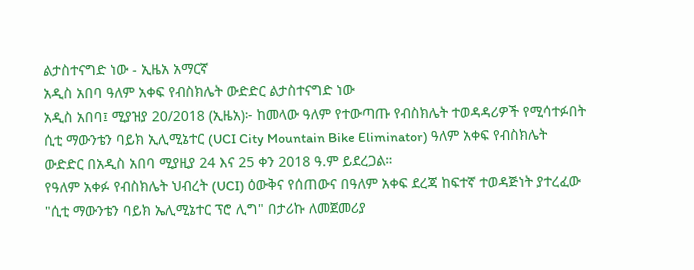ልታስተናግድ ነው - ኢዜአ አማርኛ
አዲስ አበባ ዓለም አቀፍ የብስክሌት ውድድር ልታስተናግድ ነው
አዲስ አበባ፤ ሚያዝያ 20/2018 (ኢዜአ)፦ ከመላው ዓለም የተውጣጡ የብስክሌት ተወዳዳሪዎች የሚሳተፉበት ሲቲ ማውንቴን ባይክ ኢሊሚኔተር (UCI City Mountain Bike Eliminator) ዓለም አቀፍ የብስክሌት ውድድር በአዲስ አበባ ሚያዚያ 24 እና 25 ቀን 2018 ዓ.ም ይደረጋል።
የዓለም አቀፉ የብስክሌት ህብረት (UCI) ዕውቅና የሰጠውና በዓለም አቀፍ ደረጃ ከፍተኛ ተወዳጅነት ያተረፈው "ሲቲ ማውንቴን ባይክ ኤሊሚኔተር ፕሮ ሊግ" በታሪኩ ለመጀመሪያ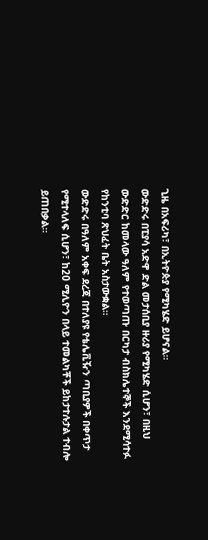ጊዜ በአፍሪካ፣ በኢትዮጵያ የሚካሄድ ይሆናል።
ውድድሩ በፒያሳ አድዋ ድል መታሰቢያ ዙሪያ የሚካሄድ ሲሆን፣ በዚህ ውድድር ከመላው ዓለም የተወጣጡ በርካታ ብስክሌተኞች እንደሚሳተፉ የከንቲባ ጽህፈት ቤት አስታውቋል።
ውድድሩ በዓለም አቀፍ ደረጃ በተለያዩ የቴሌቪዥን ጣቢያዎች በቀጥታ የሚተላለፍ ሲሆን፣ ከ20 ሚሊዮን በላይ ተመልካቾች ይከታተሉታል ተብሎ ይጠበቃል።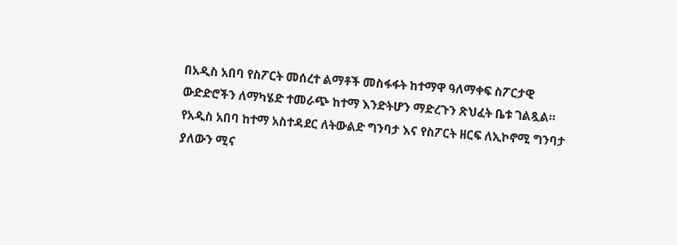በአዲስ አበባ የስፖርት መሰረተ ልማቶች መስፋፋት ከተማዋ ዓለማቀፍ ስፖርታዊ ውድድሮችን ለማካሄድ ተመራጭ ከተማ እንድትሆን ማድረጉን ጽህፈት ቤቱ ገልጿል።
የአዲስ አበባ ከተማ አስተዳደር ለትውልድ ግንባታ እና የስፖርት ዘርፍ ለኢኮኖሚ ግንባታ ያለውን ሚና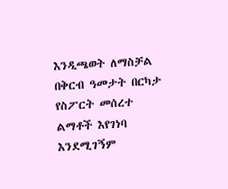እንዲጫወት ለማስቻል በቅርብ ዓመታት በርካታ የስፖርት መሰረተ ልማቶች እየገነባ እንደሚገኝም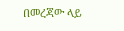በመረጃው ላይ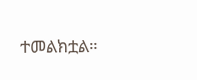ተመልክቷል።